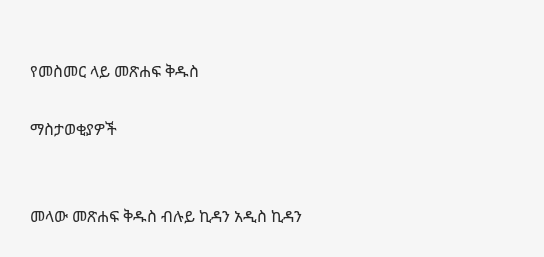የመስመር ላይ መጽሐፍ ቅዱስ

ማስታወቂያዎች


መላው መጽሐፍ ቅዱስ ብሉይ ኪዳን አዲስ ኪዳን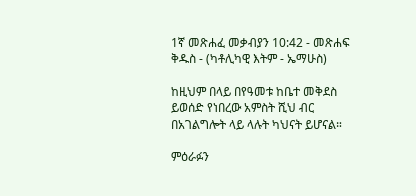1ኛ መጽሐፈ መቃብያን 10:42 - መጽሐፍ ቅዱስ - (ካቶሊካዊ እትም - ኤማሁስ)

ከዚህም በላይ በየዓመቱ ከቤተ መቅደስ ይወሰድ የነበረው አምስት ሺህ ብር በአገልግሎት ላይ ላሉት ካህናት ይሆናል።

ምዕራፉን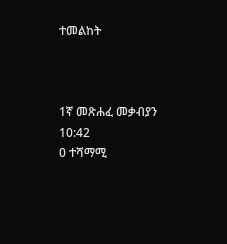ተመልከት



1ኛ መጽሐፈ መቃብያን 10:42
0 ተሻማሚ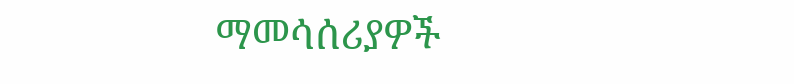ማመሳሰሪያዎች